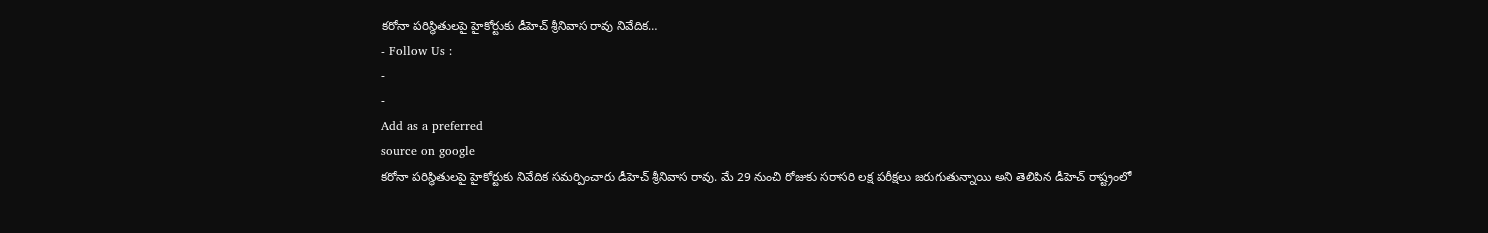కరోనా పరిస్థితులపై హైకోర్టుకు డీహెచ్ శ్రీనివాస రావు నివేదిక…
- Follow Us :
-
-
Add as a preferred
source on google
కరోనా పరిస్థితులపై హైకోర్టుకు నివేదిక సమర్పించారు డీహెచ్ శ్రీనివాస రావు. మే 29 నుంచి రోజుకు సరాసరి లక్ష పరీక్షలు జరుగుతున్నాయి అని తెలిపిన డీహెచ్ రాష్ట్రంలో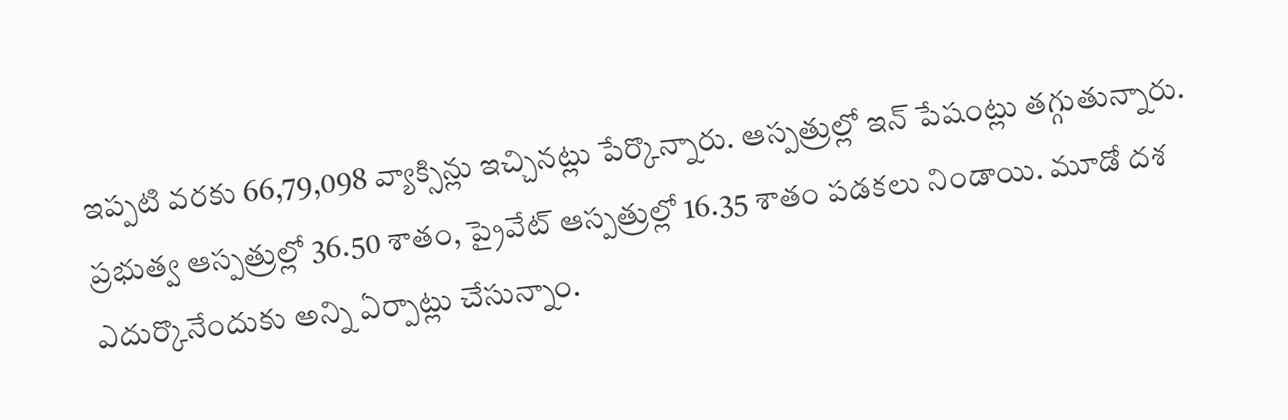ఇప్పటి వరకు 66,79,098 వ్యాక్సిన్లు ఇచ్చినట్లు పేర్కొన్నారు. ఆస్పత్రుల్లో ఇన్ పేషంట్లు తగ్గుతున్నారు. ప్రభుత్వ ఆస్పత్రుల్లో 36.50 శాతం, ప్రైవేట్ ఆస్పత్రుల్లో 16.35 శాతం పడకలు నిండాయి. మూడో దశ ఎదుర్కొనేందుకు అన్ని ఏర్పాట్లు చేసున్నాం.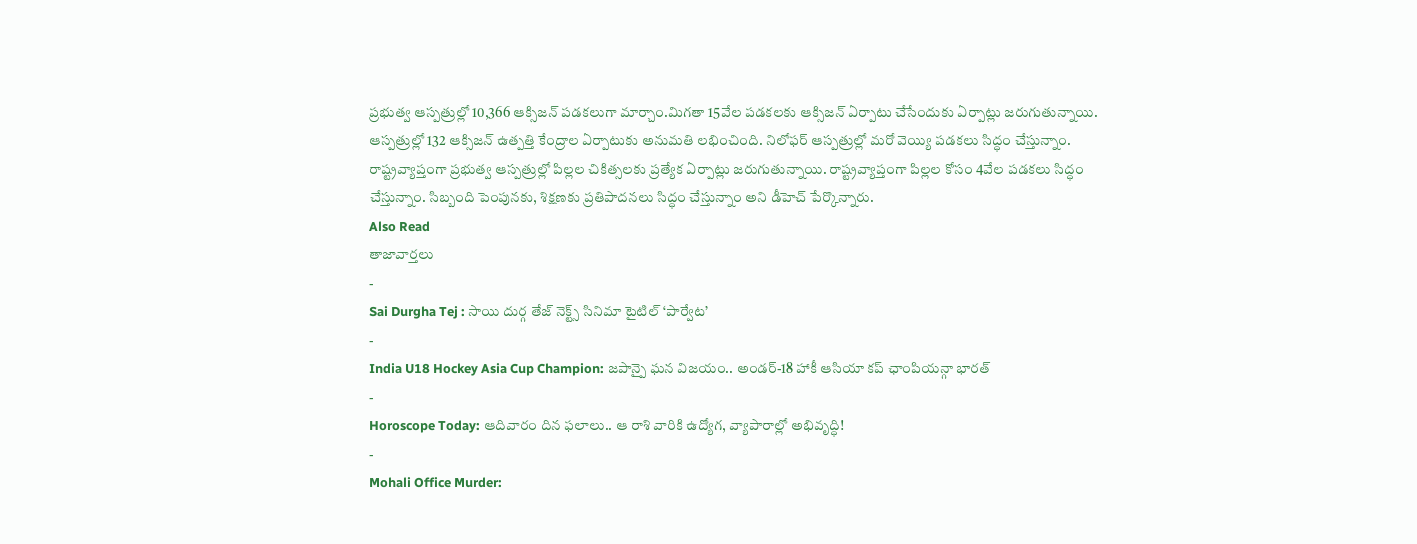ప్రభుత్వ ఆస్పత్రుల్లో 10,366 ఆక్సిజన్ పడకలుగా మార్చాం.మిగతా 15వేల పడకలకు ఆక్సిజన్ ఏర్పాటు చేసేందుకు ఏర్పాట్లు జరుగుతున్నాయి. ఆస్పత్రుల్లో 132 ఆక్సిజన్ ఉత్పత్తి కేంద్రాల ఏర్పాటుకు అనుమతి లభించింది. నిలోఫర్ ఆస్పత్రుల్లో మరో వెయ్యి పడకలు సిద్ధం చేస్తున్నాం. రాష్ట్రవ్యాప్తంగా ప్రభుత్వ ఆస్పత్రుల్లో పిల్లల చికిత్సలకు ప్రత్యేక ఏర్పాట్లు జరుగుతున్నాయి. రాష్ట్రవ్యాప్తంగా పిల్లల కోసం 4వేల పడకలు సిద్ధం చేస్తున్నాం. సిబ్బంది పెంపునకు, శిక్షణకు ప్రతిపాదనలు సిద్ధం చేస్తున్నాం అని డీహెచ్ పేర్కొన్నారు.
Also Read
తాజావార్తలు
-
Sai Durgha Tej : సాయి దుర్గ తేజ్ నెక్ట్స్ సినిమా టైటిల్ ‘పార్వేట’
-
India U18 Hockey Asia Cup Champion: జపాన్పై ఘన విజయం.. అండర్-18 హాకీ ఆసియా కప్ ఛాంపియన్గా భారత్
-
Horoscope Today: ఆదివారం దిన ఫలాలు.. ఆ రాశి వారికి ఉద్యోగ, వ్యాపారాల్లో అభివృద్ధి!
-
Mohali Office Murder: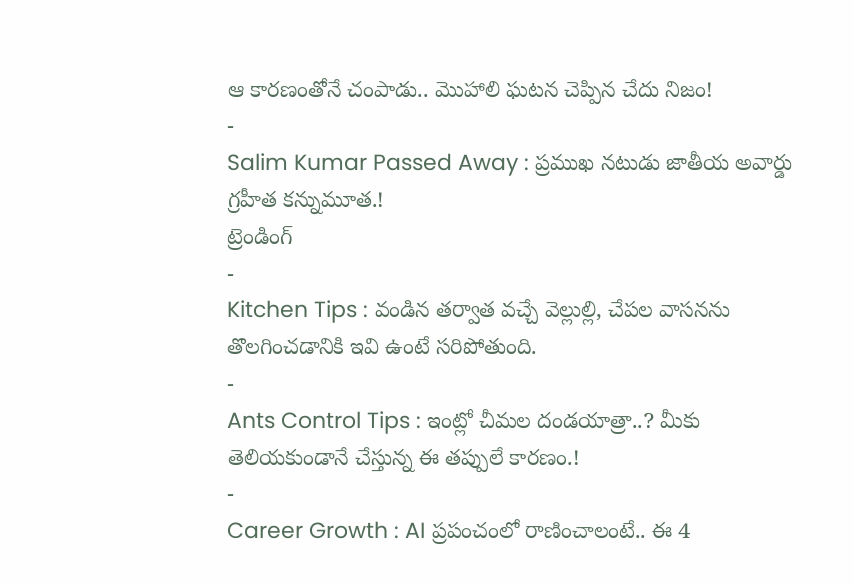ఆ కారణంతోనే చంపాడు.. మొహాలి ఘటన చెప్పిన చేదు నిజం!
-
Salim Kumar Passed Away : ప్రముఖ నటుడు జాతీయ అవార్డు గ్రహీత కన్నుమూత.!
ట్రెండింగ్
-
Kitchen Tips : వండిన తర్వాత వచ్చే వెల్లుల్లి, చేపల వాసనను తొలగించడానికి ఇవి ఉంటే సరిపోతుంది.
-
Ants Control Tips : ఇంట్లో చీమల దండయాత్రా..? మీకు తెలియకుండానే చేస్తున్న ఈ తప్పులే కారణం.!
-
Career Growth : AI ప్రపంచంలో రాణించాలంటే.. ఈ 4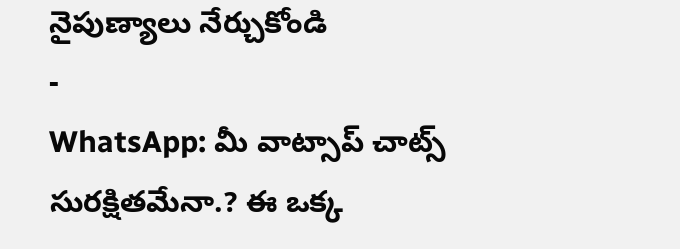నైపుణ్యాలు నేర్చుకోండి
-
WhatsApp: మీ వాట్సాప్ చాట్స్ సురక్షితమేనా.? ఈ ఒక్క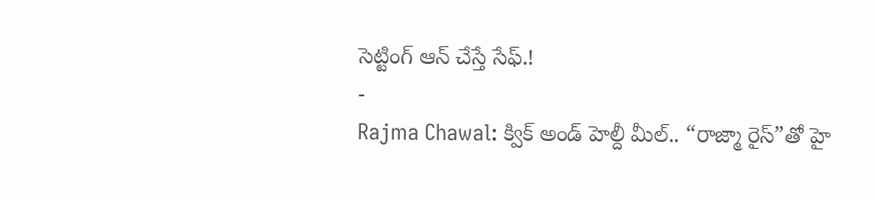సెట్టింగ్ ఆన్ చేస్తే సేఫ్.!
-
Rajma Chawal: క్విక్ అండ్ హెల్దీ మీల్.. “రాజ్మా రైస్”తో హై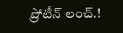ప్రోటీన్ లంచ్.!